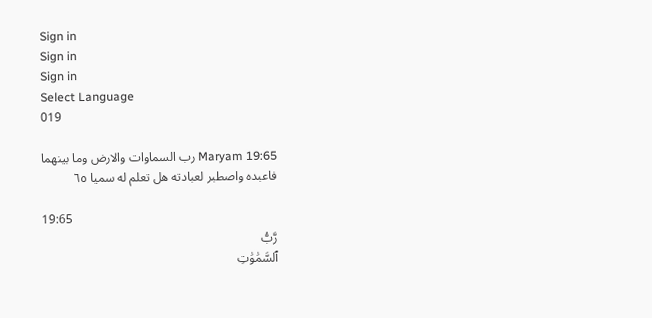Sign in
Sign in
Sign in
Select Language
019

Maryam 19:65 رب السماوات والارض وما بينهما فاعبده واصطبر لعبادته هل تعلم له سميا ٦٥

19:65
رَّبُّ
ٱلسَّمَٰوَٰتِ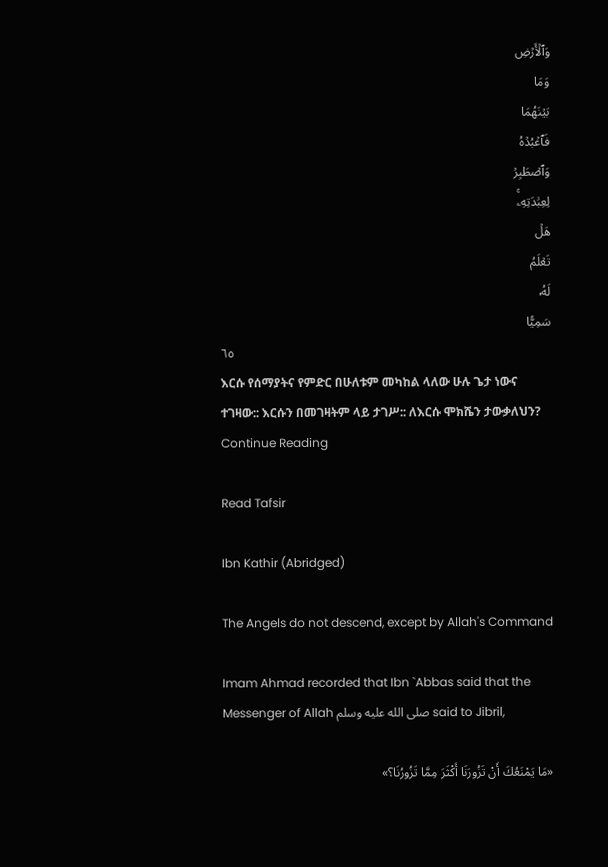وَٱلۡأَرۡضِ
وَمَا
بَيۡنَهُمَا
فَٱعۡبُدۡهُ
وَٱصۡطَبِرۡ
لِعِبَٰدَتِهِۦۚ
هَلۡ
تَعۡلَمُ
لَهُۥ
سَمِيّٗا
٦٥
እርሱ የሰማያትና የምድር በሁለቱም መካከል ላለው ሁሉ ጌታ ነውና ተገዛው:: እርሱን በመገዛትም ላይ ታገሥ:: ለእርሱ ሞክሼን ታውቃለህን?
Continue Reading

Read Tafsir

Ibn Kathir (Abridged)

The Angels do not descend, except by Allah's Command

Imam Ahmad recorded that Ibn `Abbas said that the Messenger of Allah صلى الله عليه وسلم said to Jibril,

«مَا يَمْنَعُكَ أَنْ تَزُورَنَا أَكْثَرَ مِمَّا تَزُورُنَا؟»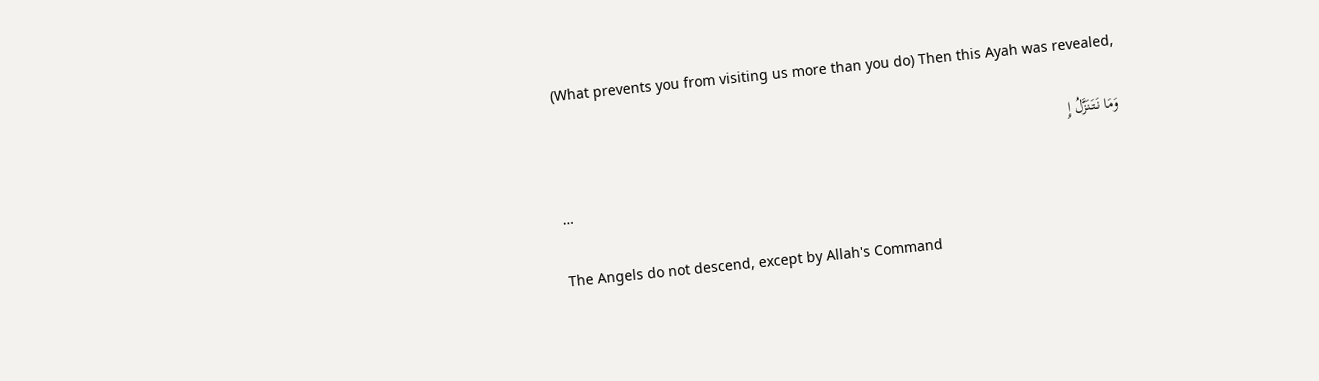(What prevents you from visiting us more than you do) Then this Ayah was revealed,

وَمَا نَتَنَزَّلُ إِ

…

The Angels do not descend, except by Allah's Command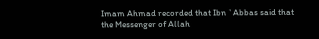Imam Ahmad recorded that Ibn `Abbas said that the Messenger of Allah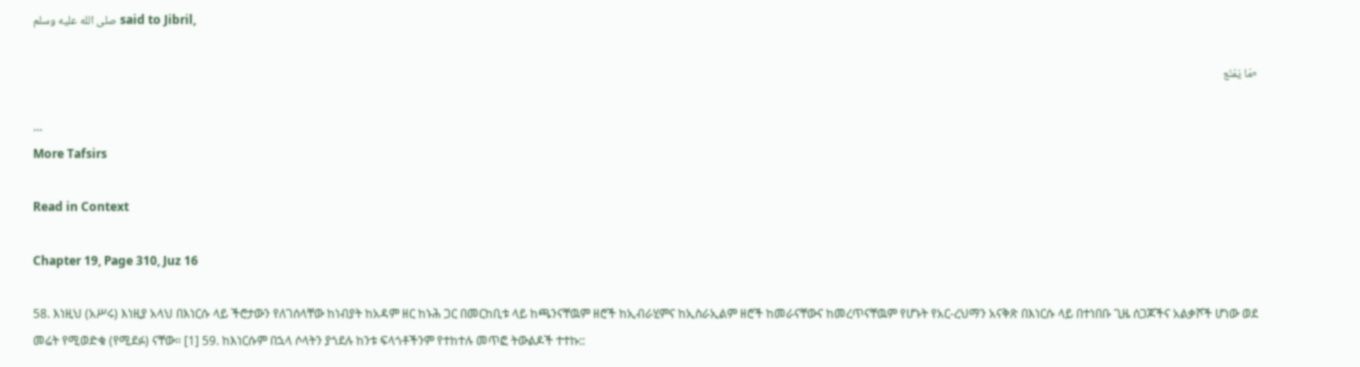صلى الله عليه وسلم said to Jibril,

«مَا يَمْنَع

…
More Tafsirs

Read in Context

Chapter 19, Page 310, Juz 16

58. እነዚህ (አሥሩ) እነዚያ አላህ በእነርሱ ላይ ችሮታውን የለገሰላቸው ከነብያት ከአዳም ዘር ከኑሕ ጋር በመርከቢቱ ላይ ከጫንናቸዉም ዘሮች ከኢብራሂምና ከኢስራኢልም ዘሮች ከመራናቸውና ከመረጥናቸዉም የሆኑት የአር-ረህማን አናቅጽ በእነርሱ ላይ በተነበቡ ጊዜ ሰጋጆችና አልቃሾች ሆነው ወደ መሬት የሚወድቁ (የሚደፉ) ናቸው። [1] 59. ከእነርሱም በኋላ ሶላትን ያጎደሉ ከንቱ ፍላጎቶችንም የተከተሉ መጥፎ ትውልዶች ተተኩ::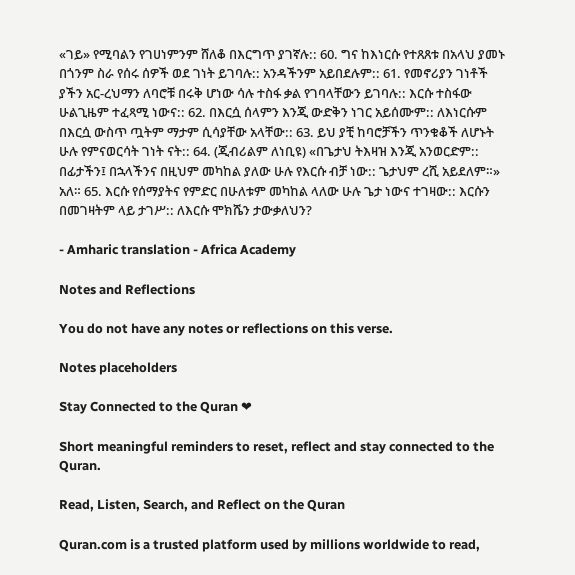«ገይ» የሚባልን የገሀነምንም ሸለቆ በእርግጥ ያገኛሉ:: 60. ግና ከእነርሱ የተጸጸቱ በአላህ ያመኑ በጎንም ስራ የሰሩ ሰዎች ወደ ገነት ይገባሉ:: አንዳችንም አይበደሉም:: 61. የመኖሪያን ገነቶች ያችን አር-ረህማን ለባሮቹ በሩቅ ሆነው ሳሉ ተስፋ ቃል የገባላቸውን ይገባሉ:: እርሱ ተስፋው ሁልጊዜም ተፈጻሚ ነውና:: 62. በእርሷ ሰላምን እንጂ ውድቅን ነገር አይሰሙም:: ለእነርሱም በእርሷ ውስጥ ጧትም ማታም ሲሳያቸው አላቸው:: 63. ይህ ያቺ ከባሮቻችን ጥንቁቆች ለሆኑት ሁሉ የምናወርሳት ገነት ናት:: 64. (ጂብሪልም ለነቢዩ) «በጌታህ ትእዛዝ እንጂ አንወርድም:: በፊታችን፤ በኋላችንና በዚህም መካከል ያለው ሁሉ የእርሱ ብቻ ነው:: ጌታህም ረሺ አይደለም።» አለ። 65. እርሱ የሰማያትና የምድር በሁለቱም መካከል ላለው ሁሉ ጌታ ነውና ተገዛው:: እርሱን በመገዛትም ላይ ታገሥ:: ለእርሱ ሞክሼን ታውቃለህን?

- Amharic translation - Africa Academy

Notes and Reflections

You do not have any notes or reflections on this verse.

Notes placeholders

Stay Connected to the Quran ❤

Short meaningful reminders to reset, reflect and stay connected to the Quran.

Read, Listen, Search, and Reflect on the Quran

Quran.com is a trusted platform used by millions worldwide to read,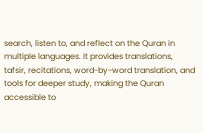search, listen to, and reflect on the Quran in multiple languages. It provides translations, tafsir, recitations, word-by-word translation, and tools for deeper study, making the Quran accessible to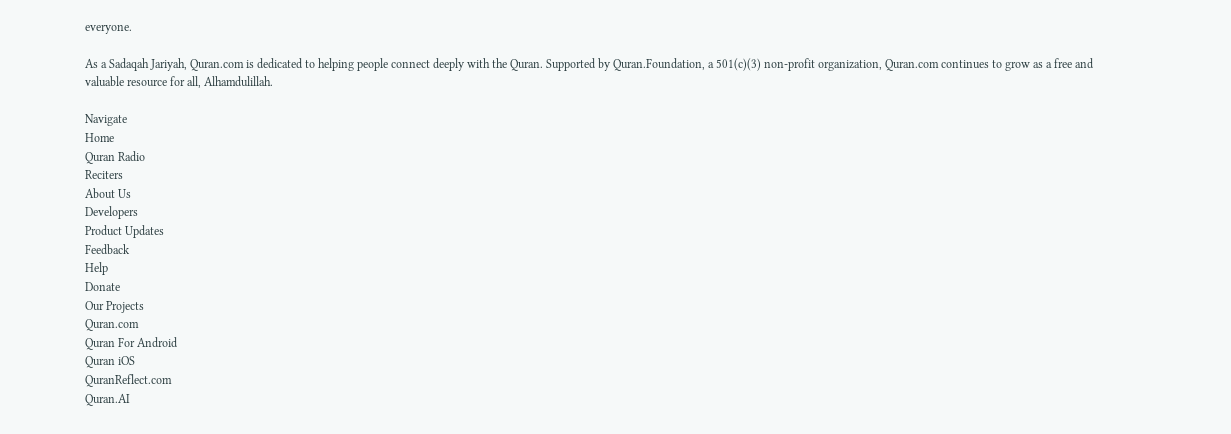everyone.

As a Sadaqah Jariyah, Quran.com is dedicated to helping people connect deeply with the Quran. Supported by Quran.Foundation, a 501(c)(3) non-profit organization, Quran.com continues to grow as a free and valuable resource for all, Alhamdulillah.

Navigate
Home
Quran Radio
Reciters
About Us
Developers
Product Updates
Feedback
Help
Donate
Our Projects
Quran.com
Quran For Android
Quran iOS
QuranReflect.com
Quran.AI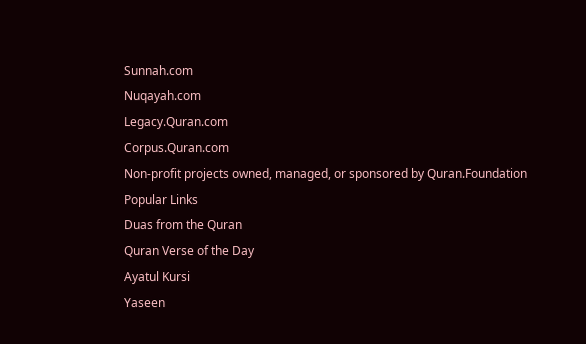Sunnah.com
Nuqayah.com
Legacy.Quran.com
Corpus.Quran.com
Non-profit projects owned, managed, or sponsored by Quran.Foundation
Popular Links
Duas from the Quran
Quran Verse of the Day
Ayatul Kursi
Yaseen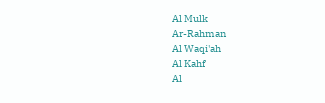Al Mulk
Ar-Rahman
Al Waqi'ah
Al Kahf
Al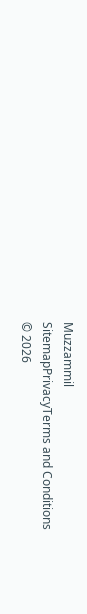Muzzammil
SitemapPrivacyTerms and Conditions
© 2026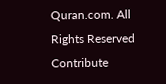Quran.com. All Rights Reserved
Contribute